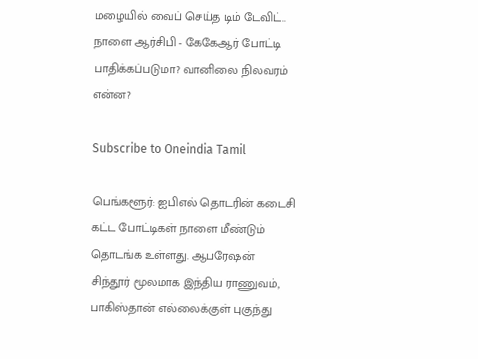மழையில் வைப் செய்த டிம் டேவிட்.. நாளை ஆர்சிபி - கேகேஆர் போட்டி பாதிக்கப்படுமா? வானிலை நிலவரம் என்ன?

Subscribe to Oneindia Tamil

பெங்களூர்: ஐபிஎல் தொடரின் கடைசி கட்ட போட்டிகள் நாளை மீண்டும் தொடங்க உள்ளது. ஆபரேஷன் சிந்தூர் மூலமாக இந்திய ராணுவம், பாகிஸ்தான் எல்லைக்குள் புகுந்து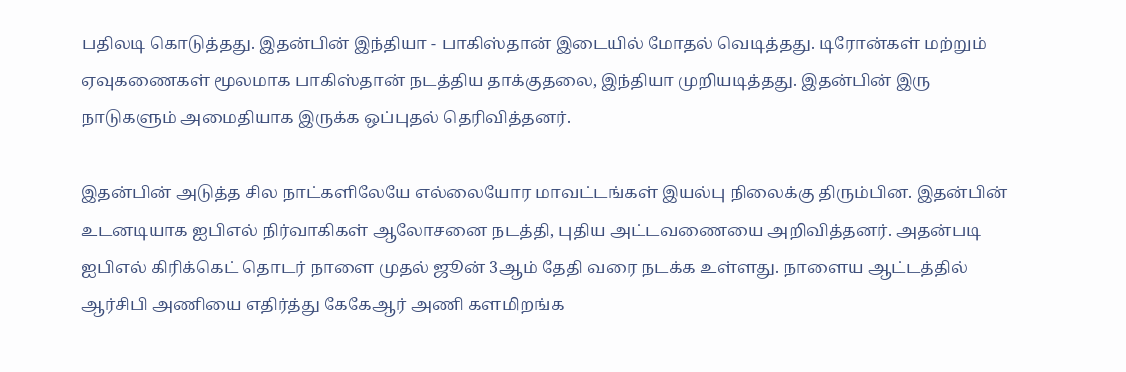பதிலடி கொடுத்தது. இதன்பின் இந்தியா - பாகிஸ்தான் இடையில் மோதல் வெடித்தது. டிரோன்கள் மற்றும் ஏவுகணைகள் மூலமாக பாகிஸ்தான் நடத்திய தாக்குதலை, இந்தியா முறியடித்தது. இதன்பின் இரு நாடுகளும் அமைதியாக இருக்க ஒப்புதல் தெரிவித்தனர்.

இதன்பின் அடுத்த சில நாட்களிலேயே எல்லையோர மாவட்டங்கள் இயல்பு நிலைக்கு திரும்பின. இதன்பின் உடனடியாக ஐபிஎல் நிர்வாகிகள் ஆலோசனை நடத்தி, புதிய அட்டவணையை அறிவித்தனர். அதன்படி ஐபிஎல் கிரிக்கெட் தொடர் நாளை முதல் ஜூன் 3ஆம் தேதி வரை நடக்க உள்ளது. நாளைய ஆட்டத்தில் ஆர்சிபி அணியை எதிர்த்து கேகேஆர் அணி களமிறங்க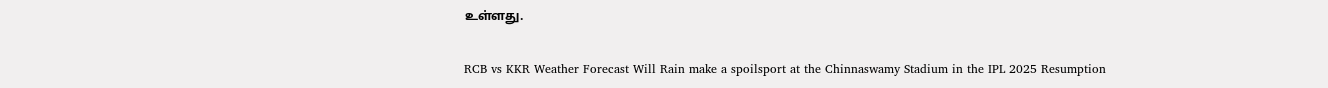உள்ளது.

RCB vs KKR Weather Forecast Will Rain make a spoilsport at the Chinnaswamy Stadium in the IPL 2025 Resumption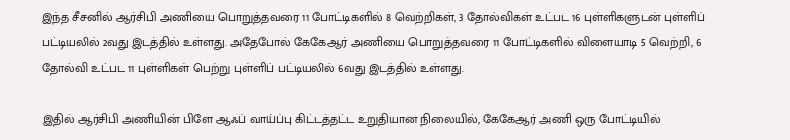இந்த சீசனில் ஆர்சிபி அணியை பொறுத்தவரை 11 போட்டிகளில் 8 வெற்றிகள், 3 தோல்விகள் உட்பட 16 புள்ளிகளுடன் புள்ளிப் பட்டியலில் 2வது இடத்தில் உள்ளது. அதேபோல் கேகேஆர் அணியை பொறுத்தவரை 11 போட்டிகளில் விளையாடி 5 வெற்றி, 6 தோல்வி உட்பட 11 புள்ளிகள் பெற்று புள்ளிப் பட்டியலில் 6வது இடத்தில் உள்ளது.

இதில் ஆர்சிபி அணியின் பிளே ஆஃப் வாய்ப்பு கிட்டத்தட்ட உறுதியான நிலையில், கேகேஆர் அணி ஒரு போட்டியில்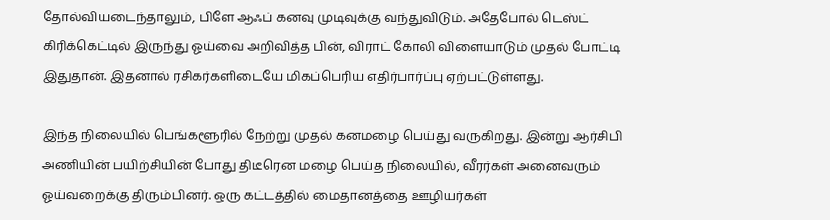தோல்வியடைந்தாலும், பிளே ஆஃப் கனவு முடிவுக்கு வந்துவிடும். அதேபோல் டெஸ்ட் கிரிக்கெட்டில் இருந்து ஓய்வை அறிவித்த பின், விராட் கோலி விளையாடும் முதல் போட்டி இதுதான். இதனால் ரசிகர்களிடையே மிகப்பெரிய எதிர்பார்ப்பு ஏற்பட்டுள்ளது.

இந்த நிலையில் பெங்களூரில் நேற்று முதல் கனமழை பெய்து வருகிறது. இன்று ஆர்சிபி அணியின் பயிற்சியின் போது திடீரென மழை பெய்த நிலையில், வீரர்கள் அனைவரும் ஓய்வறைக்கு திரும்பினர். ஒரு கட்டத்தில் மைதானத்தை ஊழியர்கள்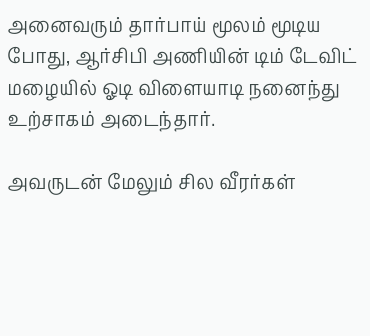அனைவரும் தார்பாய் மூலம் மூடிய போது, ஆர்சிபி அணியின் டிம் டேவிட் மழையில் ஓடி விளையாடி நனைந்து உற்சாகம் அடைந்தார்.

அவருடன் மேலும் சில வீரர்கள்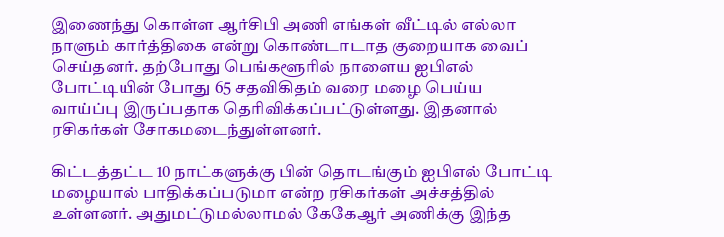இணைந்து கொள்ள ஆர்சிபி அணி எங்கள் வீட்டில் எல்லா நாளும் கார்த்திகை என்று கொண்டாடாத குறையாக வைப் செய்தனர். தற்போது பெங்களூரில் நாளைய ஐபிஎல் போட்டியின் போது 65 சதவிகிதம் வரை மழை பெய்ய வாய்ப்பு இருப்பதாக தெரிவிக்கப்பட்டுள்ளது. இதனால் ரசிகர்கள் சோகமடைந்துள்ளனர்.

கிட்டத்தட்ட 10 நாட்களுக்கு பின் தொடங்கும் ஐபிஎல் போட்டி மழையால் பாதிக்கப்படுமா என்ற ரசிகர்கள் அச்சத்தில் உள்ளனர். அதுமட்டுமல்லாமல் கேகேஆர் அணிக்கு இந்த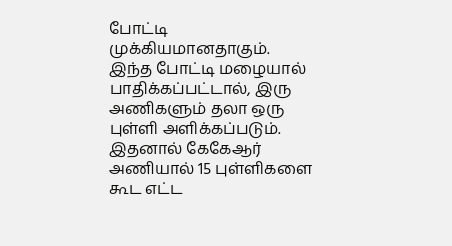போட்டி முக்கியமானதாகும். இந்த போட்டி மழையால் பாதிக்கப்பட்டால், இரு அணிகளும் தலா ஒரு புள்ளி அளிக்கப்படும். இதனால் கேகேஆர் அணியால் 15 புள்ளிகளை கூட எட்ட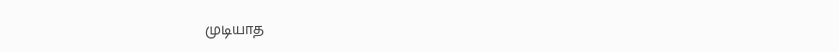முடியாத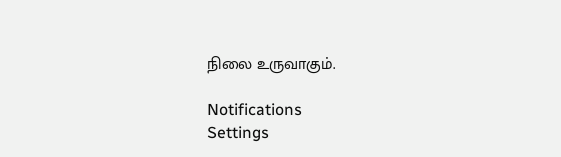நிலை உருவாகும்.

Notifications
Settings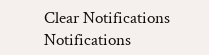Clear Notifications
Notifications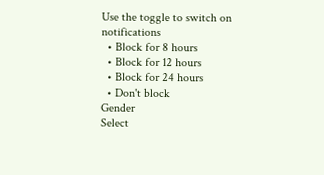Use the toggle to switch on notifications
  • Block for 8 hours
  • Block for 12 hours
  • Block for 24 hours
  • Don't block
Gender
Select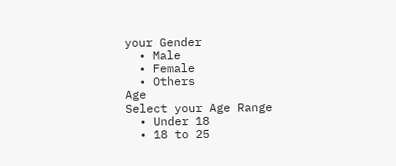your Gender
  • Male
  • Female
  • Others
Age
Select your Age Range
  • Under 18
  • 18 to 25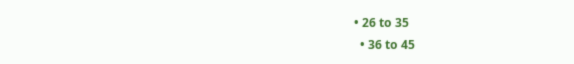• 26 to 35
  • 36 to 45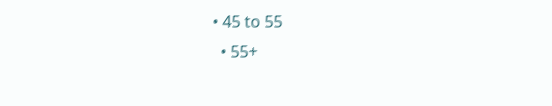• 45 to 55
  • 55+